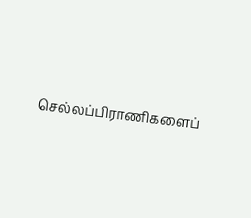செல்லப்பிராணிகளைப்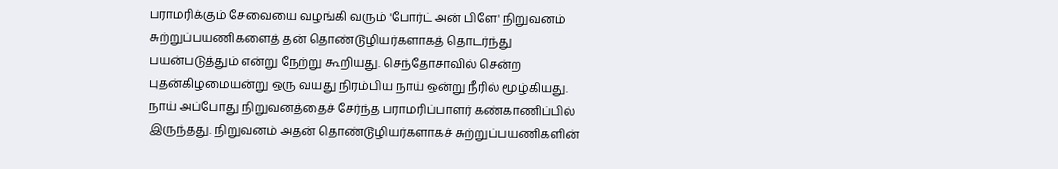பராமரிக்கும் சேவையை வழங்கி வரும் 'போர்ட் அன் பிளே' நிறுவனம் சுற்றுப்பயணிகளைத் தன் தொண்டூழியர்களாகத் தொடர்ந்து பயன்படுத்தும் என்று நேற்று கூறியது. செந்தோசாவில் சென்ற புதன்கிழமையன்று ஒரு வயது நிரம்பிய நாய் ஒன்று நீரில் மூழ்கியது. நாய் அப்போது நிறுவனத்தைச் சேர்ந்த பராமரிப்பாளர் கண்காணிப்பில் இருந்தது. நிறுவனம் அதன் தொண்டூழியர்களாகச் சுற்றுப்பயணிகளின்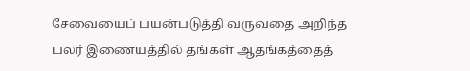சேவையைப் பயன்படுத்தி வருவதை அறிந்த பலர் இணையத்தில் தங்கள் ஆதங்கத்தைத்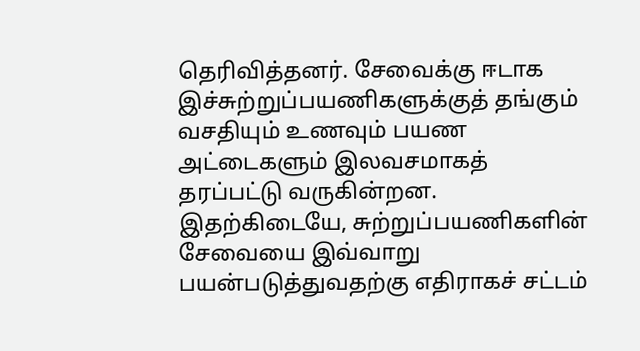தெரிவித்தனர். சேவைக்கு ஈடாக இச்சுற்றுப்பயணிகளுக்குத் தங்கும் வசதியும் உணவும் பயண அட்டைகளும் இலவசமாகத் தரப்பட்டு வருகின்றன. இதற்கிடையே, சுற்றுப்பயணிகளின் சேவையை இவ்வாறு பயன்படுத்துவதற்கு எதிராகச் சட்டம்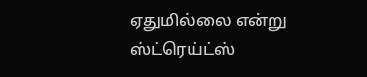ஏதுமில்லை என்று ஸ்ட்ரெய்ட்ஸ்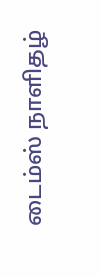டைம்ஸ் நாளிதழ்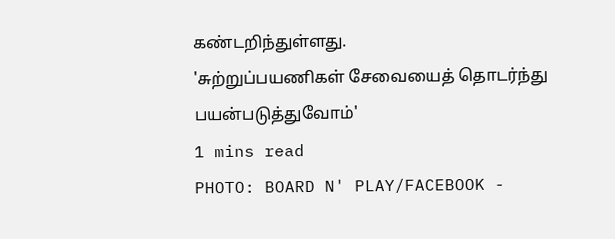கண்டறிந்துள்ளது.
'சுற்றுப்பயணிகள் சேவையைத் தொடர்ந்து பயன்படுத்துவோம்'
1 mins read
PHOTO: BOARD N' PLAY/FACEBOOK -